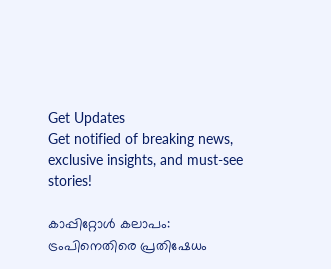Get Updates
Get notified of breaking news, exclusive insights, and must-see stories!

കാപ്പിറ്റോള്‍ കലാപം: ട്രംപിനെതിരെ പ്രതിഷേധം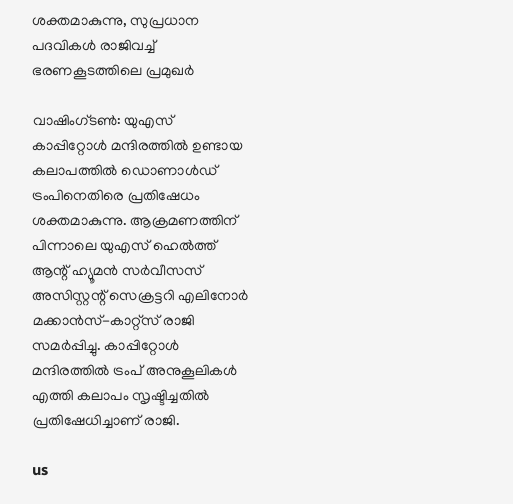ശക്തമാകുന്നു, സുപ്രധാന പദവികള്‍ രാജിവച്ച് ഭരണകൂടത്തിലെ പ്രമുഖര്‍

വാഷിംഗ്ടണ്‍: യുഎസ് കാപ്പിറ്റോള്‍ മന്ദിരത്തില്‍ ഉണ്ടായ കലാപത്തില്‍ ഡൊണാള്‍ഡ് ട്രംപിനെതിരെ പ്രതിഷേധം ശക്തമാകുന്നു. ആക്രമണത്തിന് പിന്നാലെ യുഎസ് ഹെല്‍ത്ത് ആന്റ് ഹ്യൂമന്‍ സര്‍വീസസ് അസിസ്റ്റന്റ് സെക്രട്ടറി എലിനോര്‍ മക്കാന്‍സ്-കാറ്റ്‌സ് രാജി സമര്‍പ്പിച്ചു. കാപ്പിറ്റോള്‍ മന്ദിരത്തില്‍ ട്രംപ് അനുകൂലികള്‍ എത്തി കലാപം സൃഷ്ടിച്ചതില്‍ പ്രതിഷേധിച്ചാണ് രാജി.

us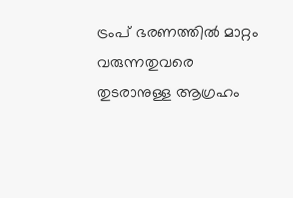ട്രംപ് ഭരണത്തില്‍ മാറ്റം വരുന്നതുവരെ തുടരാനുള്ള ആഗ്രഹം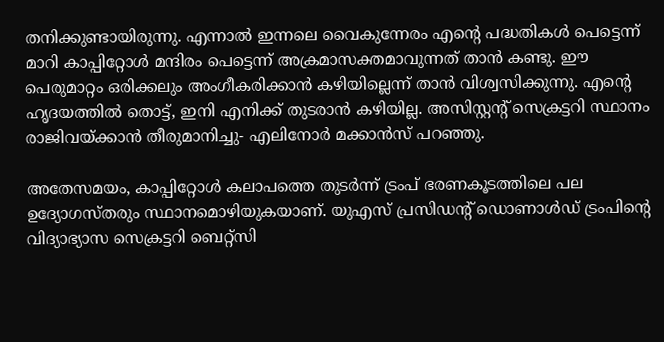തനിക്കുണ്ടായിരുന്നു. എന്നാല്‍ ഇന്നലെ വൈകുന്നേരം എന്റെ പദ്ധതികള്‍ പെട്ടെന്ന് മാറി കാപ്പിറ്റോൾ മന്ദിരം പെട്ടെന്ന് അക്രമാസക്തമാവുന്നത് താന്‍ കണ്ടു. ഈ പെരുമാറ്റം ഒരിക്കലും അംഗീകരിക്കാന്‍ കഴിയില്ലെന്ന് താന്‍ വിശ്വസിക്കുന്നു. എന്റെ ഹൃദയത്തില്‍ തൊട്ട്, ഇനി എനിക്ക് തുടരാന്‍ കഴിയില്ല. അസിസ്റ്റന്റ് സെക്രട്ടറി സ്ഥാനം രാജിവയ്ക്കാന്‍ തീരുമാനിച്ചു- എലിനോര്‍ മക്കാന്‍സ് പറഞ്ഞു.

അതേസമയം, കാപ്പിറ്റോള്‍ കലാപത്തെ തുടര്‍ന്ന് ട്രംപ് ഭരണകൂടത്തിലെ പല ഉദ്യോഗസ്തരും സ്ഥാനമൊഴിയുകയാണ്. യുഎസ് പ്രസിഡന്റ് ഡൊണാള്‍ഡ് ട്രംപിന്റെ വിദ്യാഭ്യാസ സെക്രട്ടറി ബെറ്റ്‌സി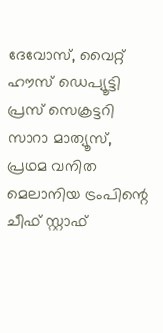ദേവോസ്, വൈറ്റ് ഹൗസ് ഡെപ്യൂട്ടി പ്രസ് സെക്രട്ടറി സാറാ മാത്യൂസ്, പ്രഥമ വനിത മെലാനിയ ട്രംപിന്റെ ചീഫ് സ്റ്റാഫ്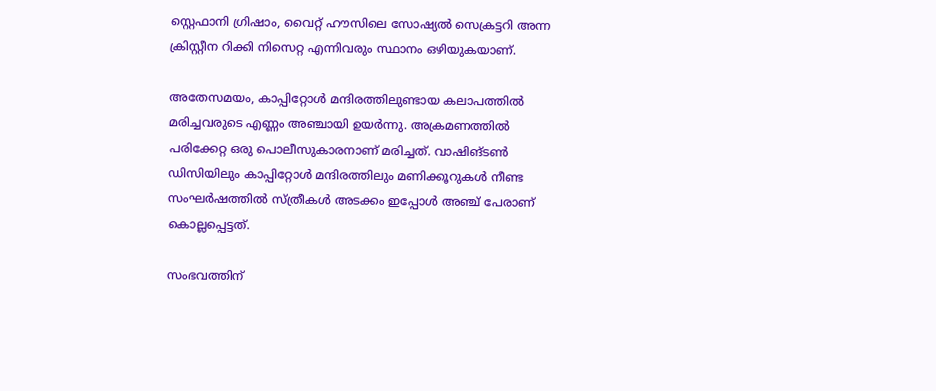സ്റ്റെഫാനി ഗ്രിഷാം, വൈറ്റ് ഹൗസിലെ സോഷ്യല്‍ സെക്രട്ടറി അന്ന ക്രിസ്റ്റീന റിക്കി നിസെറ്റ എന്നിവരും സ്ഥാനം ഒഴിയുകയാണ്.

അതേസമയം, കാപ്പിറ്റോള്‍ മന്ദിരത്തിലുണ്ടായ കലാപത്തില്‍ മരിച്ചവരുടെ എണ്ണം അഞ്ചായി ഉയര്‍ന്നു. അക്രമണത്തില്‍ പരിക്കേറ്റ ഒരു പൊലീസുകാരനാണ് മരിച്ചത്. വാഷിങ്ടണ്‍ ഡിസിയിലും കാപ്പിറ്റോള്‍ മന്ദിരത്തിലും മണിക്കൂറുകള്‍ നീണ്ട സംഘര്‍ഷത്തില്‍ സ്ത്രീകള്‍ അടക്കം ഇപ്പോള്‍ അഞ്ച് പേരാണ് കൊല്ലപ്പെട്ടത്.

സംഭവത്തിന്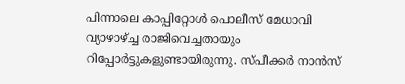പിന്നാലെ കാപ്പിറ്റോള്‍ പൊലീസ് മേധാവി വ്യാഴാഴ്ച്ച രാജിവെച്ചതായും റിപ്പോര്‍ട്ടുകളുണ്ടായിരുന്നു. സ്പീക്കര്‍ നാന്‍സ്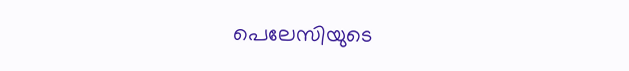പെലേസിയുടെ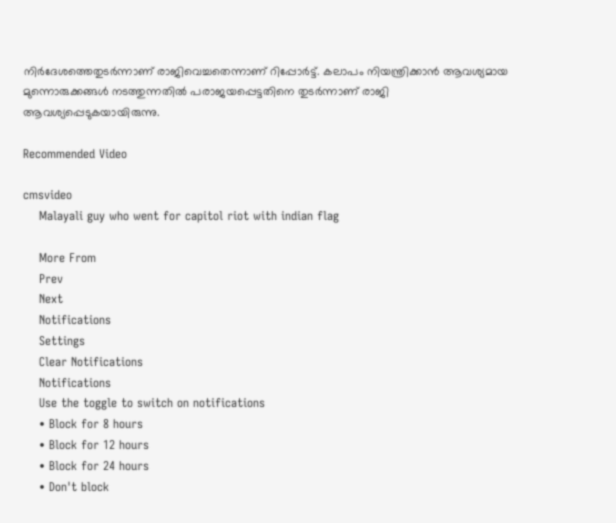നിര്‍ദേശത്തെതുടര്‍ന്നാണ് രാജിവെച്ചതെന്നാണ് റിപ്പോര്‍ട്ട്. കലാപം നിയന്ത്രിക്കാന്‍ ആവശ്യമായ മുന്നൊരുക്കങ്ങള്‍ നടത്തുന്നതില്‍ പരാജയപ്പെട്ടതിനെ തുടര്‍ന്നാണ് രാജി ആവശ്യപ്പെടുകയായിരുന്നു.

Recommended Video

cmsvideo
    Malayali guy who went for capitol riot with indian flag

    More From
    Prev
    Next
    Notifications
    Settings
    Clear Notifications
    Notifications
    Use the toggle to switch on notifications
    • Block for 8 hours
    • Block for 12 hours
    • Block for 24 hours
    • Don't block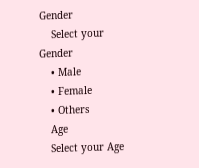Gender
    Select your Gender
    • Male
    • Female
    • Others
    Age
    Select your Age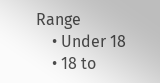Range
    • Under 18
    • 18 to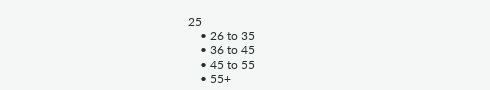25
    • 26 to 35
    • 36 to 45
    • 45 to 55
    • 55+